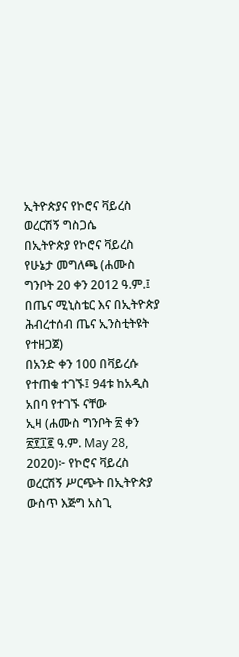ኢትዮጵያና የኮሮና ቫይረስ ወረርሽኝ ግስጋሴ
በኢትዮጵያ የኮሮና ቫይረስ የሁኔታ መግለጫ (ሐሙስ ግንቦት 20 ቀን 2012 ዓ.ም.፤ በጤና ሚኒስቴር እና በኢትዮጵያ ሕብረተሰብ ጤና ኢንስቲትዩት የተዘጋጀ)
በአንድ ቀን 100 በቫይረሱ የተጠቁ ተገኙ፤ 94ቱ ከአዲስ አበባ የተገኙ ናቸው
ኢዛ (ሐሙስ ግንቦት ፳ ቀን ፳፻፲፪ ዓ.ም. May 28, 2020)፦ የኮሮና ቫይረስ ወረርሽኝ ሥርጭት በኢትዮጵያ ውስጥ እጅግ አስጊ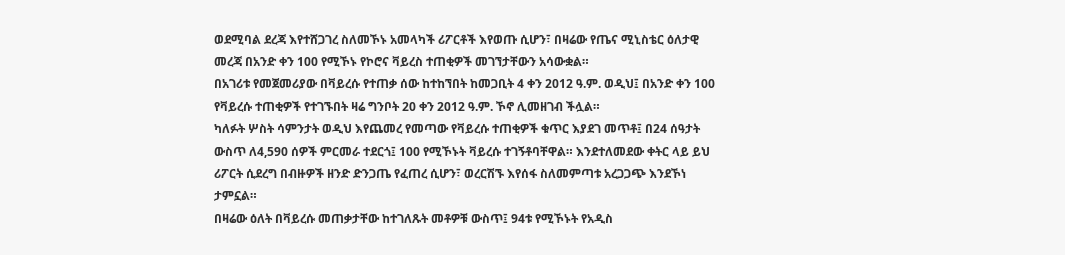ወደሚባል ደረጃ እየተሸጋገረ ስለመኾኑ አመላካች ሪፖርቶች እየወጡ ሲሆን፣ በዛሬው የጤና ሚኒስቴር ዕለታዊ መረጃ በአንድ ቀን 100 የሚኾኑ የኮሮና ቫይረስ ተጠቂዎች መገኘታቸውን አሳውቋል።
በአገሪቱ የመጀመሪያው በቫይረሱ የተጠቃ ሰው ከተከኘበት ከመጋቢት 4 ቀን 2012 ዓ.ም. ወዲህ፤ በአንድ ቀን 100 የቫይረሱ ተጠቂዎች የተገኙበት ዛሬ ግንቦት 20 ቀን 2012 ዓ.ም. ኾኖ ሊመዘገብ ችሏል።
ካለፉት ሦስት ሳምንታት ወዲህ እየጨመረ የመጣው የቫይረሱ ተጠቂዎች ቁጥር እያደገ መጥቶ፤ በ24 ሰዓታት ውስጥ ለ4,590 ሰዎች ምርመራ ተደርጎ፤ 100 የሚኾኑት ቫይረሱ ተገኝቶባቸዋል። እንደተለመደው ቀትር ላይ ይህ ሪፖርት ሲደረግ በብዙዎች ዘንድ ድንጋጤ የፈጠረ ሲሆን፣ ወረርሽኙ እየሰፋ ስለመምጣቱ አረጋጋጭ እንደኾነ ታምኗል።
በዛሬው ዕለት በቫይረሱ መጠቃታቸው ከተገለጹት መቶዎቹ ውስጥ፤ 94ቱ የሚኾኑት የአዲስ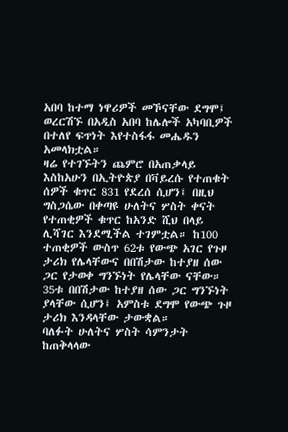አበባ ከተማ ነዋሪዎች መኾናቸው ደግሞ፤ ወረርሽኙ በአዲስ አበባ ከሌሎች አካባቢዎች በተለየ ፍጥነት እየተስፋፋ መሔዱን አመላክቷል።
ዛሬ የተገኙትን ጨምሮ በአጠቃላይ እስከአሁን በኢትዮጵያ በቫይረሱ የተጠቁት ሰዎች ቁጥር 831 የደረሰ ሲሆን፤ በዚህ ግስጋሴው በቀጣዩ ሁለትና ሦስት ቀናት የተጠቂዎች ቁጥር ከአንድ ሺህ በላይ ሊሻገር እንደሚችል ተገምቷል። ከ100 ተጠቂዎች ውስጥ 62ቱ የውጭ አገር የጉዞ ታሪክ የሌላቸውና በበሽታው ከተያዘ ሰው ጋር የታወቀ ግንኙነት የሌላቸው ናቸው። 35ቱ በበሽታው ከተያዘ ሰው ጋር ግንኙነት ያላቸው ሲሆን፤ አምስቱ ደግሞ የውጭ ጉዞ ታሪክ እንዳላቸው ታውቋል።
ባለፉት ሁለትና ሦስት ሳምንታት ከጠቅላላው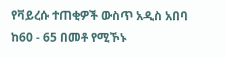የቫይረሱ ተጠቂዎች ውስጥ አዲስ አበባ ከ60 - 65 በመቶ የሚኾኑ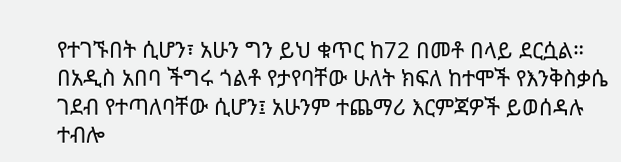የተገኙበት ሲሆን፣ አሁን ግን ይህ ቁጥር ከ72 በመቶ በላይ ደርሷል።
በአዲስ አበባ ችግሩ ጎልቶ የታየባቸው ሁለት ክፍለ ከተሞች የእንቅስቃሴ ገደብ የተጣለባቸው ሲሆን፤ አሁንም ተጨማሪ እርምጃዎች ይወሰዳሉ ተብሎ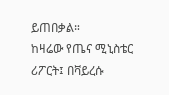ይጠበቃል።
ከዛሬው የጤና ሚኒስቴር ሪፖርት፤ በቫይረሱ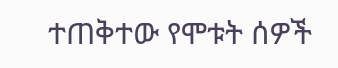ተጠቅተው የሞቱት ሰዎች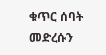ቁጥር ሰባት መድረሱን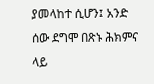ያመላከተ ሲሆን፤ አንድ ሰው ደግሞ በጽኑ ሕክምና ላይ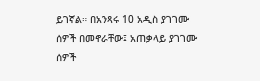ይገኛል። በአንጻሩ 10 አዲስ ያገገሙ ሰዎች በመኖራቸው፤ አጠቃላይ ያገገሙ ሰዎች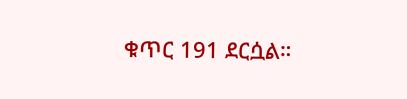ቁጥር 191 ደርሷል።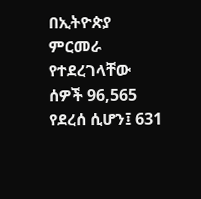በኢትዮጵያ ምርመራ የተደረገላቸው ሰዎች 96,565 የደረሰ ሲሆን፤ 631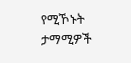የሚኾኑት ታማሚዎች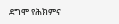ደግሞ የሕክምና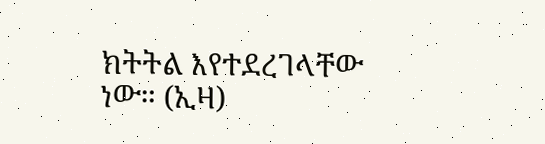ክትትል እየተደረገላቸው ነው። (ኢዛ)